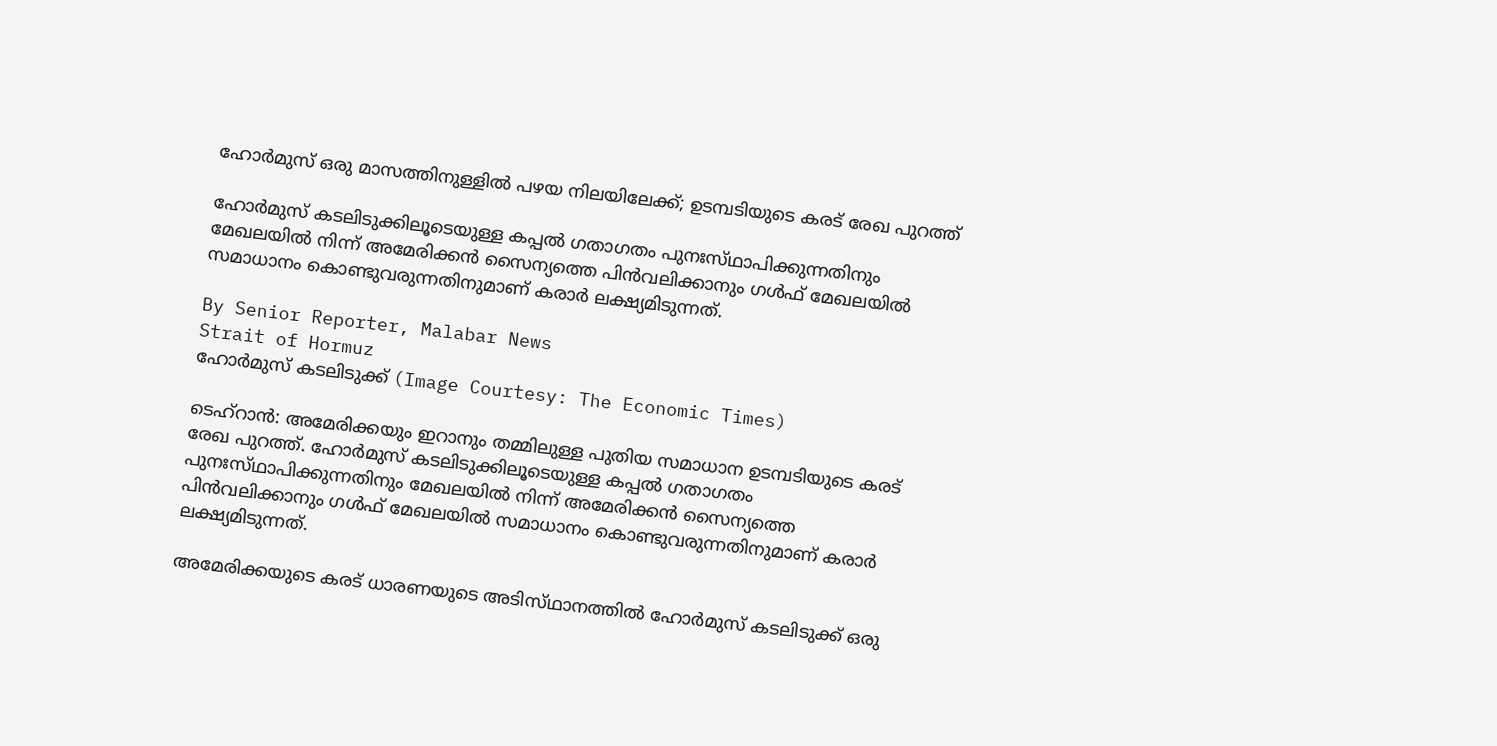ഹോർമുസ് ഒരു മാസത്തിനുള്ളിൽ പഴയ നിലയിലേക്ക്; ഉടമ്പടിയുടെ കരട് രേഖ പുറത്ത്

ഹോർമുസ് കടലിടുക്കിലൂടെയുള്ള കപ്പൽ ഗതാഗതം പുനഃസ്‌ഥാപിക്കുന്നതിനും മേഖലയിൽ നിന്ന് അമേരിക്കൻ സൈന്യത്തെ പിൻവലിക്കാനും ഗൾഫ് മേഖലയിൽ സമാധാനം കൊണ്ടുവരുന്നതിനുമാണ് കരാർ ലക്ഷ്യമിടുന്നത്.

By Senior Reporter, Malabar News
Strait of Hormuz
ഹോർമുസ് കടലിടുക്ക് (Image Courtesy: The Economic Times)

ടെഹ്‌റാൻ: അമേരിക്കയും ഇറാനും തമ്മിലുള്ള പുതിയ സമാധാന ഉടമ്പടിയുടെ കരട് രേഖ പുറത്ത്. ഹോർമുസ് കടലിടുക്കിലൂടെയുള്ള കപ്പൽ ഗതാഗതം പുനഃസ്‌ഥാപിക്കുന്നതിനും മേഖലയിൽ നിന്ന് അമേരിക്കൻ സൈന്യത്തെ പിൻവലിക്കാനും ഗൾഫ് മേഖലയിൽ സമാധാനം കൊണ്ടുവരുന്നതിനുമാണ് കരാർ ലക്ഷ്യമിടുന്നത്.

അമേരിക്കയുടെ കരട് ധാരണയുടെ അടിസ്‌ഥാനത്തിൽ ഹോർമുസ് കടലിടുക്ക് ഒരു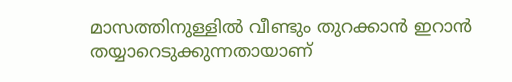മാസത്തിനുള്ളിൽ വീണ്ടും തുറക്കാൻ ഇറാൻ തയ്യാറെടുക്കുന്നതായാണ്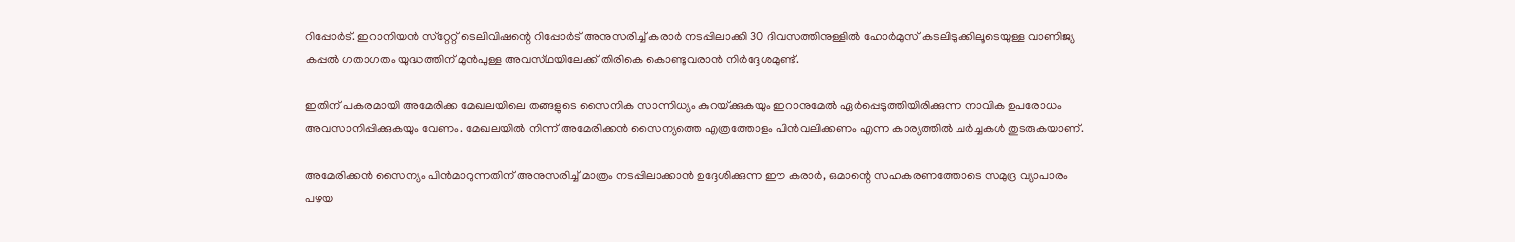റിപ്പോർട്. ഇറാനിയൻ സ്‌റ്റേറ്റ് ടെലിവിഷന്റെ റിപ്പോർട് അനുസരിച്ച് കരാർ നടപ്പിലാക്കി 30 ദിവസത്തിനുള്ളിൽ ഹോർമുസ് കടലിടുക്കിലൂടെയുള്ള വാണിജ്യ കപ്പൽ ഗതാഗതം യുദ്ധത്തിന് മുൻപുള്ള അവസ്‌ഥയിലേക്ക് തിരികെ കൊണ്ടുവരാൻ നിർദ്ദേശമുണ്ട്.

ഇതിന് പകരമായി അമേരിക്ക മേഖലയിലെ തങ്ങളുടെ സൈനിക സാന്നിധ്യം കുറയ്‌ക്കുകയും ഇറാനുമേൽ ഏർപ്പെടുത്തിയിരിക്കുന്ന നാവിക ഉപരോധം അവസാനിപ്പിക്കുകയും വേണം. മേഖലയിൽ നിന്ന് അമേരിക്കൻ സൈന്യത്തെ എത്രത്തോളം പിൻവലിക്കണം എന്ന കാര്യത്തിൽ ചർച്ചകൾ തുടരുകയാണ്.

അമേരിക്കൻ സൈന്യം പിൻമാറുന്നതിന് അനുസരിച്ച് മാത്രം നടപ്പിലാക്കാൻ ഉദ്ദേശിക്കുന്ന ഈ കരാർ, ഒമാന്റെ സഹകരണത്തോടെ സമുദ്ര വ്യാപാരം പഴയ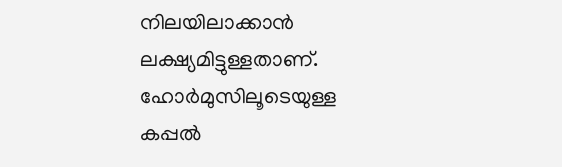നിലയിലാക്കാൻ ലക്ഷ്യമിട്ടുള്ളതാണ്. ഹോർമുസിലൂടെയുള്ള കപ്പൽ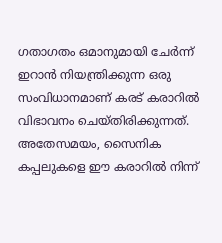ഗതാഗതം ഒമാനുമായി ചേർന്ന് ഇറാൻ നിയന്ത്രിക്കുന്ന ഒരു സംവിധാനമാണ് കരട് കരാറിൽ വിഭാവനം ചെയ്‌തിരിക്കുന്നത്‌. അതേസമയം, സൈനിക കപ്പലുകളെ ഈ കരാറിൽ നിന്ന്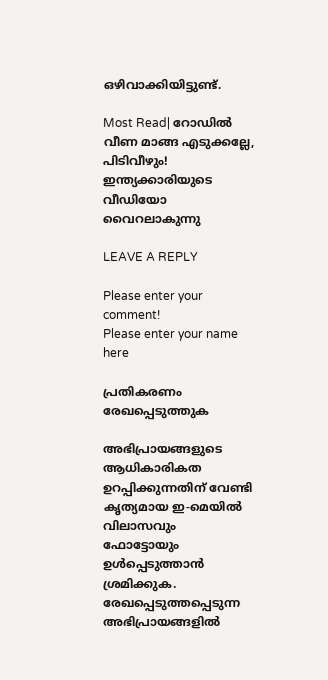ഒഴിവാക്കിയിട്ടുണ്ട്.

Most Read| റോഡിൽ വീണ മാങ്ങ എടുക്കല്ലേ, പിടിവീഴും! ഇന്ത്യക്കാരിയുടെ വീഡിയോ വൈറലാകുന്നു

LEAVE A REPLY

Please enter your comment!
Please enter your name here

പ്രതികരണം രേഖപ്പെടുത്തുക

അഭിപ്രായങ്ങളുടെ ആധികാരികത ഉറപ്പിക്കുന്നതിന് വേണ്ടി കൃത്യമായ ഇ-മെയിൽ വിലാസവും ഫോട്ടോയും ഉൾപ്പെടുത്താൻ ശ്രമിക്കുക. രേഖപ്പെടുത്തപ്പെടുന്ന അഭിപ്രായങ്ങളിൽ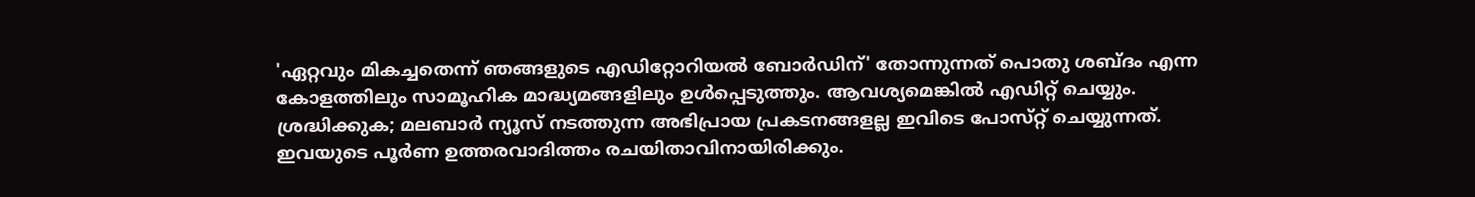'ഏറ്റവും മികച്ചതെന്ന് ഞങ്ങളുടെ എഡിറ്റോറിയൽ ബോർഡിന്' തോന്നുന്നത് പൊതു ശബ്‌ദം എന്ന കോളത്തിലും സാമൂഹിക മാദ്ധ്യമങ്ങളിലും ഉൾപ്പെടുത്തും. ആവശ്യമെങ്കിൽ എഡിറ്റ് ചെയ്യും. ശ്രദ്ധിക്കുക; മലബാർ ന്യൂസ് നടത്തുന്ന അഭിപ്രായ പ്രകടനങ്ങളല്ല ഇവിടെ പോസ്‌റ്റ് ചെയ്യുന്നത്. ഇവയുടെ പൂർണ ഉത്തരവാദിത്തം രചയിതാവിനായിരിക്കും.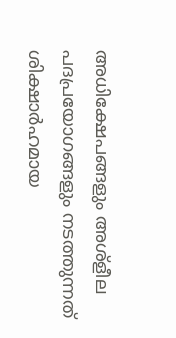അധിക്ഷേപങ്ങളും അശ്‌ളീല പദപ്രയോഗങ്ങളും നടത്തുന്നത് ശിക്ഷാർഹമായ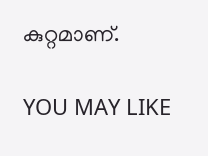കുറ്റമാണ്.

YOU MAY LIKE